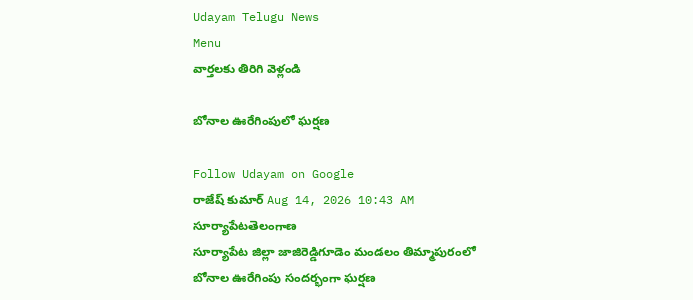Udayam Telugu News
Menu
వార్తలకు తిరిగి వెళ్లండి

బోనాల ఊరేగింపులో ఘర్షణ

Follow Udayam on Google
రాజేష్ కుమార్ Aug 14, 2026 10:43 AM సూర్యాపేటతెలంగాణ
సూర్యాపేట జిల్లా జాజిరెడ్డిగూడెం మండలం తిమ్మాపురంలో బోనాల ఊరేగింపు సందర్భంగా ఘర్షణ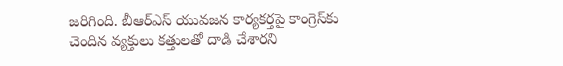జరిగింది. బీఆర్‌ఎస్ యువజన కార్యకర్తపై కాంగ్రెస్‌కు చెందిన వ్యక్తులు కత్తులతో దాడి చేశారని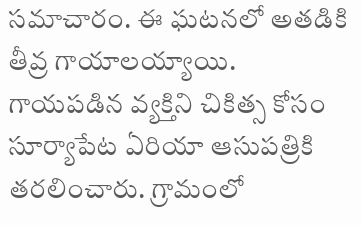సమాచారం. ఈ ఘటనలో అతడికి తీవ్ర గాయాలయ్యాయి. గాయపడిన వ్యక్తిని చికిత్స కోసం సూర్యాపేట ఏరియా ఆసుపత్రికి తరలించారు. గ్రామంలో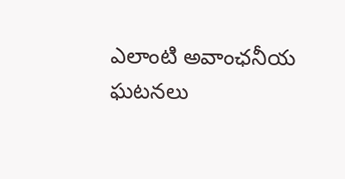ఎలాంటి అవాంఛనీయ ఘటనలు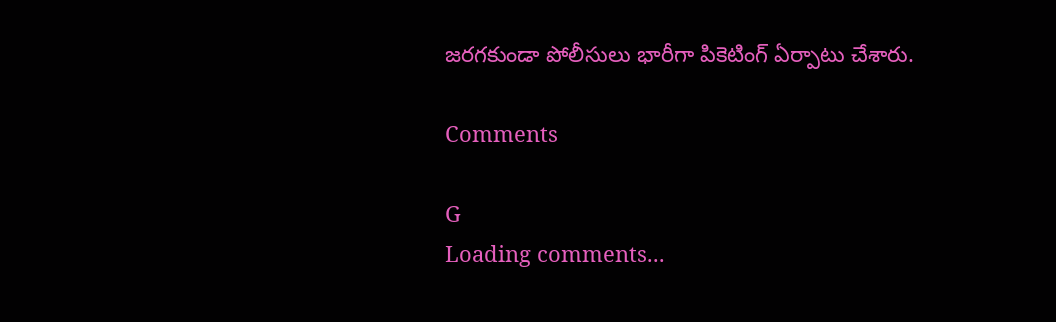జరగకుండా పోలీసులు భారీగా పికెటింగ్ ఏర్పాటు చేశారు.

Comments

G
Loading comments...